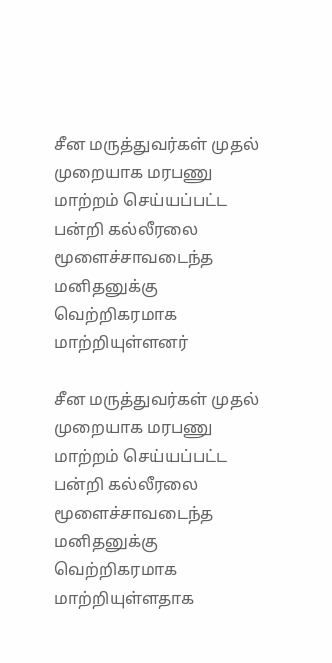சீன மருத்துவர்கள் முதல் முறையாக மரபணு மாற்றம் செய்யப்பட்ட பன்றி கல்லீரலை மூளைச்சாவடைந்த மனிதனுக்கு வெற்றிகரமாக மாற்றியுள்ளனர்

சீன மருத்துவர்கள் முதல் முறையாக மரபணு மாற்றம் செய்யப்பட்ட பன்றி கல்லீரலை மூளைச்சாவடைந்த மனிதனுக்கு வெற்றிகரமாக மாற்றியுள்ளதாக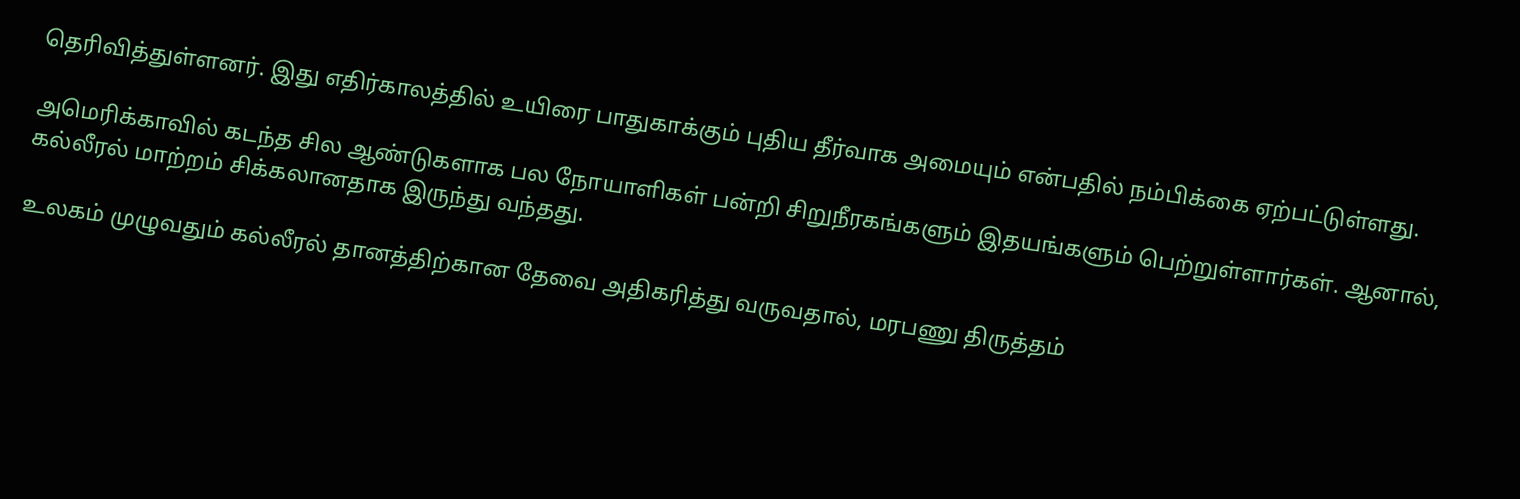தெரிவித்துள்ளனர். இது எதிர்காலத்தில் உயிரை பாதுகாக்கும் புதிய தீர்வாக அமையும் என்பதில் நம்பிக்கை ஏற்பட்டுள்ளது.

அமெரிக்காவில் கடந்த சில ஆண்டுகளாக பல நோயாளிகள் பன்றி சிறுநீரகங்களும் இதயங்களும் பெற்றுள்ளார்கள். ஆனால், கல்லீரல் மாற்றம் சிக்கலானதாக இருந்து வந்தது.

உலகம் முழுவதும் கல்லீரல் தானத்திற்கான தேவை அதிகரித்து வருவதால், மரபணு திருத்தம்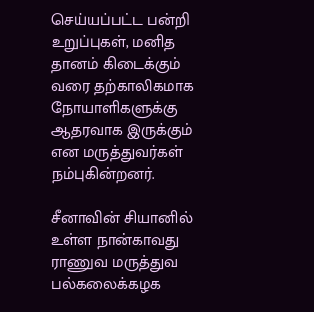செய்யப்பட்ட பன்றி உறுப்புகள், மனித தானம் கிடைக்கும் வரை தற்காலிகமாக நோயாளிகளுக்கு ஆதரவாக இருக்கும் என மருத்துவர்கள் நம்புகின்றனர்.

சீனாவின் சியானில் உள்ள நான்காவது ராணுவ மருத்துவ பல்கலைக்கழக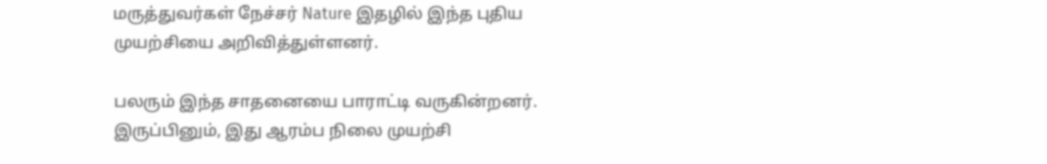மருத்துவர்கள் நேச்சர் Nature இதழில் இந்த புதிய முயற்சியை அறிவித்துள்ளனர்.

பலரும் இந்த சாதனையை பாராட்டி வருகின்றனர். இருப்பினும், இது ஆரம்ப நிலை முயற்சி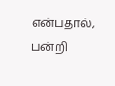என்பதால், பன்றி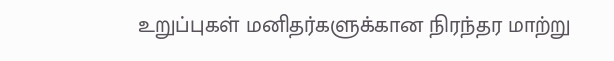உறுப்புகள் மனிதர்களுக்கான நிரந்தர மாற்று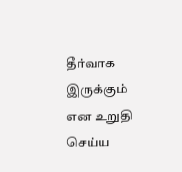தீர்வாக இருக்கும் என உறுதி செய்ய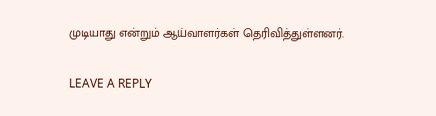முடியாது என்றும் ஆய்வாளர்கள் தெரிவித்துள்ளனர்.

LEAVE A REPLY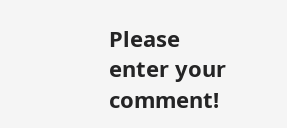Please enter your comment!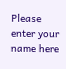Please enter your name here